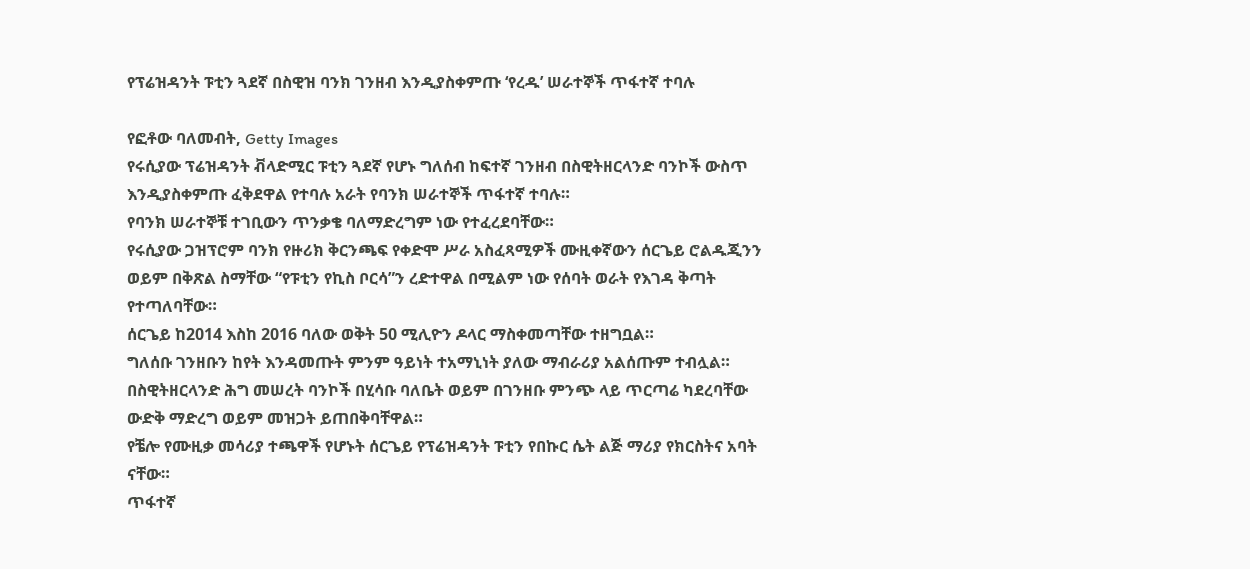የፕሬዝዳንት ፑቲን ጓደኛ በስዊዝ ባንክ ገንዘብ እንዲያስቀምጡ ‘የረዱ’ ሠራተኞች ጥፋተኛ ተባሉ

የፎቶው ባለመብት, Getty Images
የሩሲያው ፕሬዝዳንት ቭላድሚር ፑቲን ጓደኛ የሆኑ ግለሰብ ከፍተኛ ገንዘብ በስዊትዘርላንድ ባንኮች ውስጥ እንዲያስቀምጡ ፈቅደዋል የተባሉ አራት የባንክ ሠራተኞች ጥፋተኛ ተባሉ።
የባንክ ሠራተኞቹ ተገቢውን ጥንቃቄ ባለማድረግም ነው የተፈረደባቸው።
የሩሲያው ጋዝፕሮም ባንክ የዙሪክ ቅርንጫፍ የቀድሞ ሥራ አስፈጻሚዎች ሙዚቀኛውን ሰርጌይ ሮልዱጂንን ወይም በቅጽል ስማቸው “የፑቲን የኪስ ቦርሳ”ን ረድተዋል በሚልም ነው የሰባት ወራት የእገዳ ቅጣት የተጣለባቸው።
ሰርጌይ ከ2014 እስከ 2016 ባለው ወቅት 50 ሚሊዮን ዶላር ማስቀመጣቸው ተዘግቧል።
ግለሰቡ ገንዘቡን ከየት እንዳመጡት ምንም ዓይነት ተአማኒነት ያለው ማብራሪያ አልሰጡም ተብሏል።
በስዊትዘርላንድ ሕግ መሠረት ባንኮች በሂሳቡ ባለቤት ወይም በገንዘቡ ምንጭ ላይ ጥርጣሬ ካደረባቸው ውድቅ ማድረግ ወይም መዝጋት ይጠበቅባቸዋል።
የቼሎ የሙዚቃ መሳሪያ ተጫዋች የሆኑት ሰርጌይ የፕሬዝዳንት ፑቲን የበኩር ሴት ልጅ ማሪያ የክርስትና አባት ናቸው።
ጥፋተኛ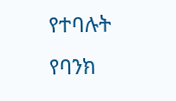የተባሉት የባንክ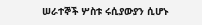ሠራተኞች ሦስቱ ሩሲያውያን ሲሆኑ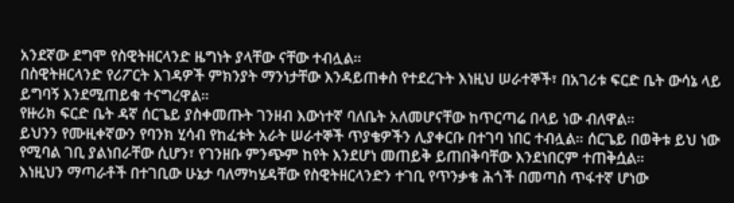አንደኛው ደግሞ የስዊትዘርላንድ ዜግነት ያላቸው ናቸው ተብሏል።
በስዊትዘርላንድ የሪፖርት እገዳዎች ምክንያት ማንነታቸው እንዳይጠቀስ የተደረጉት እነዚህ ሠራተኞች፣ በአገሪቱ ፍርድ ቤት ውሳኔ ላይ ይግባኝ እንደሚጠይቁ ተናግረዋል።
የዙሪክ ፍርድ ቤት ዳኛ ሰርጌይ ያስቀመጡት ገንዘብ እውነተኛ ባለቤት አለመሆናቸው ከጥርጣሬ በላይ ነው ብለዋል።
ይህንን የሙዚቀኛውን የባንክ ሂሳብ የከፈቱት አራት ሠራተኞች ጥያቄዎችን ሊያቀርቡ በተገባ ነበር ተብሏል። ሰርጌይ በወቅቱ ይህ ነው የሚባል ገቢ ያልነበራቸው ሲሆን፣ የገንዘቡ ምንጭም ከየት እንደሆነ መጠይቅ ይጠበቅባቸው እንደነበርም ተጠቅሷል።
እነዚህን ማጣራቶች በተገቢው ሁኔታ ባለማካሄዳቸው የስዊትዘርላንድን ተገቢ የጥንቃቄ ሕጎች በመጣስ ጥፋተኛ ሆነው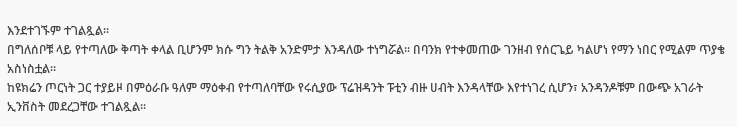እንደተገኙም ተገልጿል።
በግለሰቦቹ ላይ የተጣለው ቅጣት ቀላል ቢሆንም ክሱ ግን ትልቅ አንድምታ እንዳለው ተነግሯል። በባንክ የተቀመጠው ገንዘብ የሰርጌይ ካልሆነ የማን ነበር የሚልም ጥያቄ አስነስቷል።
ከዩክሬን ጦርነት ጋር ተያይዞ በምዕራቡ ዓለም ማዕቀብ የተጣለባቸው የሩሲያው ፕሬዝዳንት ፑቲን ብዙ ሀብት እንዳላቸው እየተነገረ ሲሆን፣ አንዳንዶቹም በውጭ አገራት ኢንቨስት መደረጋቸው ተገልጿል።